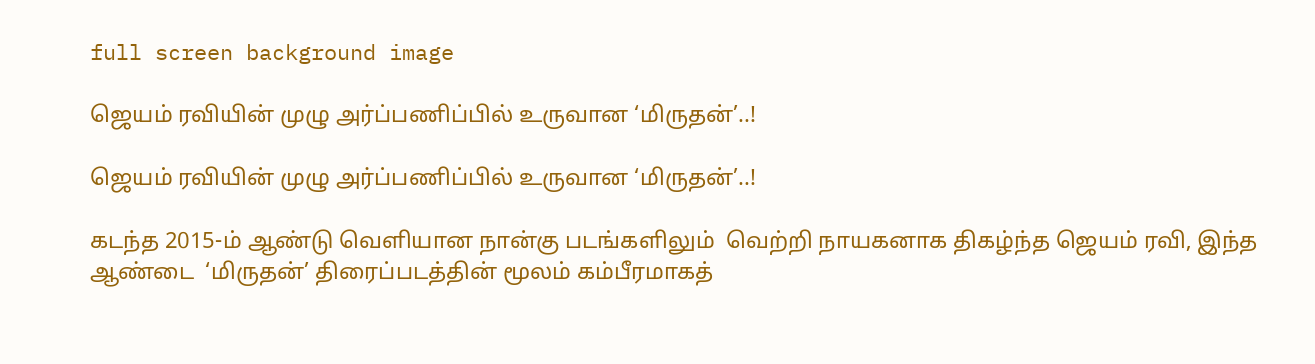full screen background image

ஜெயம் ரவியின் முழு அர்ப்பணிப்பில் உருவான ‘மிருதன்’..!

ஜெயம் ரவியின் முழு அர்ப்பணிப்பில் உருவான ‘மிருதன்’..!

கடந்த 2015-ம் ஆண்டு வெளியான நான்கு படங்களிலும்  வெற்றி நாயகனாக திகழ்ந்த ஜெயம் ரவி, இந்த ஆண்டை  ‘மிருதன்’ திரைப்படத்தின் மூலம் கம்பீரமாகத்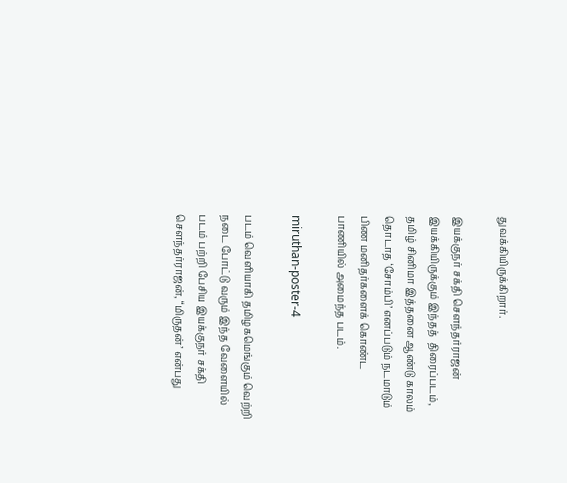துவக்கியிருக்கிறார்.

இயக்குநர் சக்தி சௌந்தர்ராஜன் இயக்கியிருக்கும் இந்தத்  திரைப்படம், தமிழ் சினிமா இத்தனை ஆண்டு காலம் தொடாத ‘சோம்பி’ எனப்படும் நடமாடும் பிண மனிதர்களைக் கொண்ட பாணியில் அமைந்த படம்.

miruthan-poster-4

படம் வெளியாகி தமிழகமெங்கும் வெற்றி நடை போட்டு வரும் இந்த வேளையில் படம் பற்றி பேசிய இயக்குநர் சக்தி செளந்தர்ராஜன், “மிருதன்’ என்பது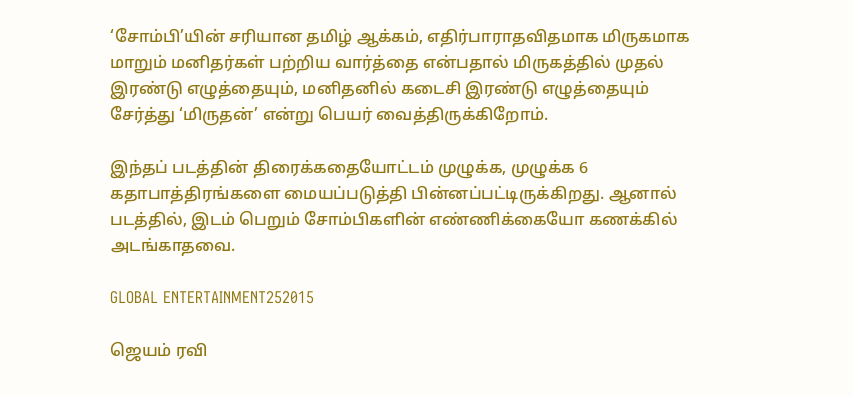‘சோம்பி’யின் சரியான தமிழ் ஆக்கம், எதிர்பாராதவிதமாக மிருகமாக மாறும் மனிதர்கள் பற்றிய வார்த்தை என்பதால் மிருகத்தில் முதல் இரண்டு எழுத்தையும், மனிதனில் கடைசி இரண்டு எழுத்தையும் சேர்த்து ‘மிருதன்’ என்று பெயர் வைத்திருக்கிறோம்.

இந்தப் படத்தின் திரைக்கதையோட்டம் முழுக்க, முழுக்க 6 கதாபாத்திரங்களை மையப்படுத்தி பின்னப்பட்டிருக்கிறது. ஆனால் படத்தில், இடம் பெறும் சோம்பிகளின் எண்ணிக்கையோ கணக்கில் அடங்காதவை.

GLOBAL ENTERTAINMENT252015

ஜெயம் ரவி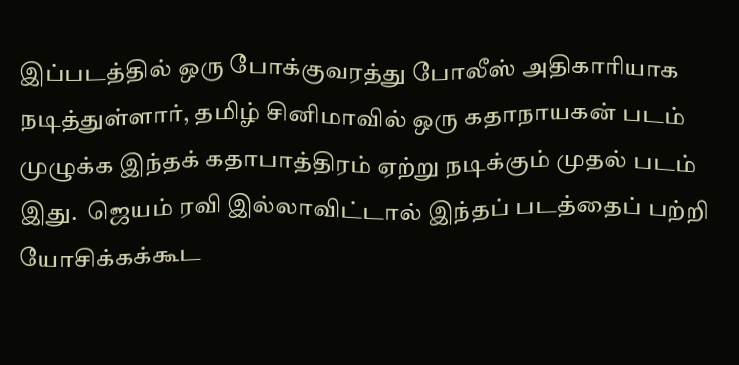இப்படத்தில் ஒரு போக்குவரத்து போலீஸ் அதிகாரியாக நடித்துள்ளார், தமிழ் சினிமாவில் ஒரு கதாநாயகன் படம் முழுக்க இந்தக் கதாபாத்திரம் ஏற்று நடிக்கும் முதல் படம் இது.  ஜெயம் ரவி இல்லாவிட்டால் இந்தப் படத்தைப் பற்றி யோசிக்கக்கூட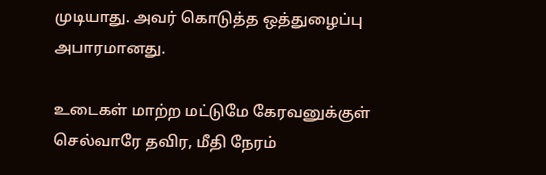முடியாது. அவர் கொடுத்த ஒத்துழைப்பு அபாரமானது.

உடைகள் மாற்ற மட்டுமே கேரவனுக்குள் செல்வாரே தவிர, மீதி நேரம்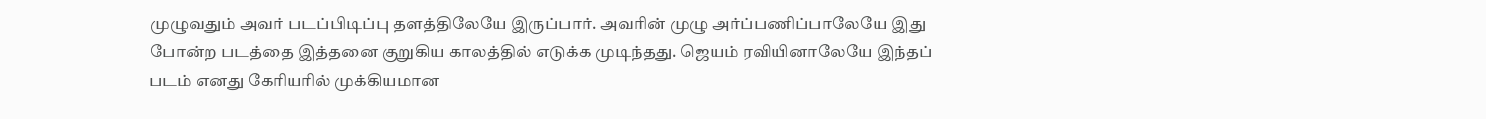முழுவதும் அவர் படப்பிடிப்பு தளத்திலேயே இருப்பார். அவரின் முழு அர்ப்பணிப்பாலேயே இது போன்ற படத்தை இத்தனை குறுகிய காலத்தில் எடுக்க முடிந்தது. ஜெயம் ரவியினாலேயே இந்தப் படம் எனது கேரியரில் முக்கியமான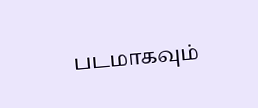படமாகவும்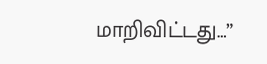மாறிவிட்டது…”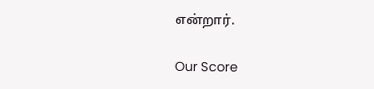என்றார்.

Our Score